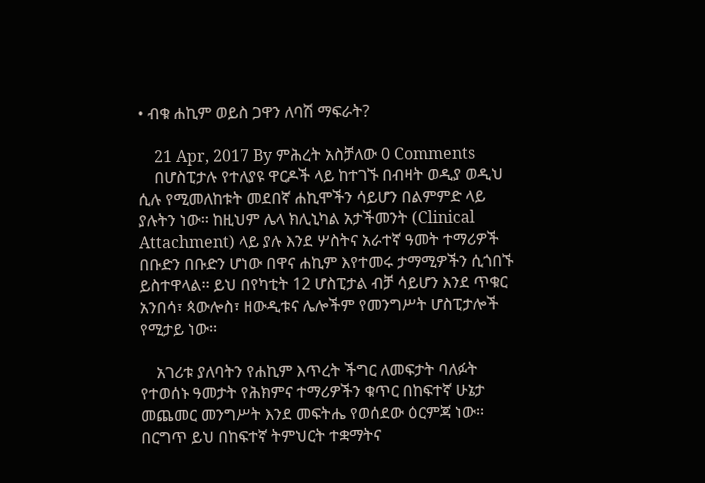• ብቁ ሐኪም ወይስ ጋዋን ለባሽ ማፍራት?

    21 Apr, 2017 By ምሕረት አስቻለው 0 Comments
    በሆስፒታሉ የተለያዩ ዋርዶች ላይ ከተገኙ በብዛት ወዲያ ወዲህ ሲሉ የሚመለከቱት መደበኛ ሐኪሞችን ሳይሆን በልምምድ ላይ ያሉትን ነው፡፡ ከዚህም ሌላ ክሊኒካል አታችመንት (Clinical Attachment) ላይ ያሉ እንደ ሦስትና አራተኛ ዓመት ተማሪዎች በቡድን በቡድን ሆነው በዋና ሐኪም እየተመሩ ታማሚዎችን ሲጎበኙ ይስተዋላል፡፡ ይህ በየካቲት 12 ሆስፒታል ብቻ ሳይሆን እንደ ጥቁር አንበሳ፣ ጳውሎስ፣ ዘውዲቱና ሌሎችም የመንግሥት ሆስፒታሎች የሚታይ ነው፡፡

    አገሪቱ ያለባትን የሐኪም እጥረት ችግር ለመፍታት ባለፉት የተወሰኑ ዓመታት የሕክምና ተማሪዎችን ቁጥር በከፍተኛ ሁኔታ መጨመር መንግሥት እንደ መፍትሔ የወሰደው ዕርምጃ ነው፡፡ በርግጥ ይህ በከፍተኛ ትምህርት ተቋማትና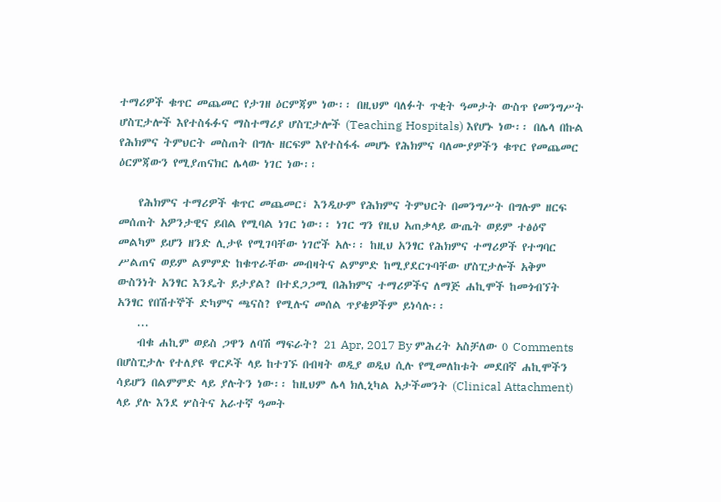ተማሪዎች ቁጥር መጨመር የታገዘ ዕርምጃም ነው፡፡ በዚህም ባለፉት ጥቂት ዓመታት ውስጥ የመንግሥት ሆስፒታሎች እየተስፋፉና ማስተማሪያ ሆስፒታሎች (Teaching Hospitals) እየሆኑ ነው፡፡ በሌላ በኩል የሕክምና ትምህርት መስጠት በግሉ ዘርፍም እየተስፋፋ መሆኑ የሕክምና ባለሙያዎችን ቁጥር የመጨመር ዕርምጃውን የሚያጠናክር ሌላው ነገር ነው፡፡

    የሕክምና ተማሪዎች ቁጥር መጨመር፣ እንዲሁም የሕክምና ትምህርት በመንግሥት በግሉም ዘርፍ መሰጠት አዎንታዊና ይበል የሚባል ነገር ነው፡፡ ነገር ግን የዚህ አጠቃላይ ውጤት ወይም ተፅዕኖ መልካም ይሆን ዘንድ ሊታዩ የሚገባቸው ነገሮች አሉ፡፡ ከዚህ አንፃር የሕክምና ተማሪዎች የተግባር ሥልጠና ወይም ልምምድ ከቁጥራቸው መብዛትና ልምምድ ከሚያደርጉባቸው ሆስፒታሎች አቅም ውስንነት አንፃር እንዴት ይታያል? በተደጋጋሚ በሕክምና ተማሪዎችና ለማጅ ሐኪሞች ከመጎብኘት አንፃር የበሽተኞች ድካምና ጫናስ? የሚሉና መሰል ጥያቄዎችም ይነሳሉ፡፡
    ...
    ብቁ ሐኪም ወይስ ጋዋን ለባሽ ማፍራት? 21 Apr, 2017 By ምሕረት አስቻለው 0 Comments በሆስፒታሉ የተለያዩ ዋርዶች ላይ ከተገኙ በብዛት ወዲያ ወዲህ ሲሉ የሚመለከቱት መደበኛ ሐኪሞችን ሳይሆን በልምምድ ላይ ያሉትን ነው፡፡ ከዚህም ሌላ ክሊኒካል አታችመንት (Clinical Attachment) ላይ ያሉ እንደ ሦስትና አራተኛ ዓመት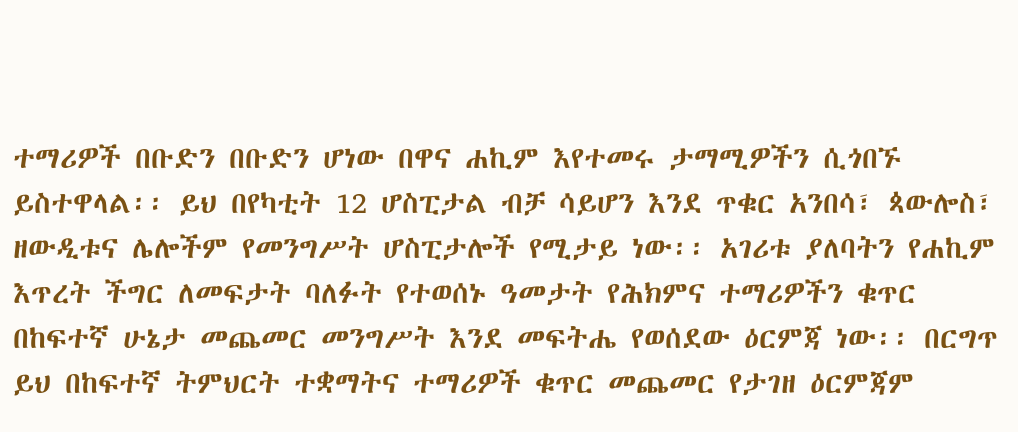ተማሪዎች በቡድን በቡድን ሆነው በዋና ሐኪም እየተመሩ ታማሚዎችን ሲጎበኙ ይስተዋላል፡፡ ይህ በየካቲት 12 ሆስፒታል ብቻ ሳይሆን እንደ ጥቁር አንበሳ፣ ጳውሎስ፣ ዘውዲቱና ሌሎችም የመንግሥት ሆስፒታሎች የሚታይ ነው፡፡ አገሪቱ ያለባትን የሐኪም እጥረት ችግር ለመፍታት ባለፉት የተወሰኑ ዓመታት የሕክምና ተማሪዎችን ቁጥር በከፍተኛ ሁኔታ መጨመር መንግሥት እንደ መፍትሔ የወሰደው ዕርምጃ ነው፡፡ በርግጥ ይህ በከፍተኛ ትምህርት ተቋማትና ተማሪዎች ቁጥር መጨመር የታገዘ ዕርምጃም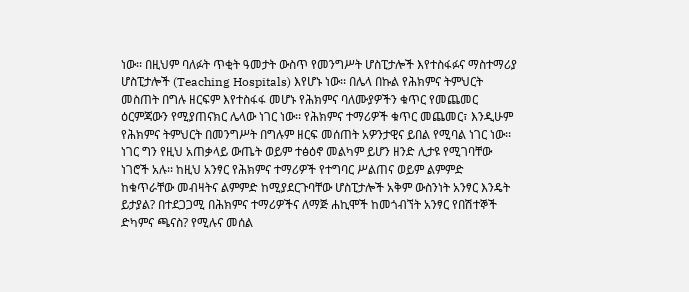ነው፡፡ በዚህም ባለፉት ጥቂት ዓመታት ውስጥ የመንግሥት ሆስፒታሎች እየተስፋፉና ማስተማሪያ ሆስፒታሎች (Teaching Hospitals) እየሆኑ ነው፡፡ በሌላ በኩል የሕክምና ትምህርት መስጠት በግሉ ዘርፍም እየተስፋፋ መሆኑ የሕክምና ባለሙያዎችን ቁጥር የመጨመር ዕርምጃውን የሚያጠናክር ሌላው ነገር ነው፡፡ የሕክምና ተማሪዎች ቁጥር መጨመር፣ እንዲሁም የሕክምና ትምህርት በመንግሥት በግሉም ዘርፍ መሰጠት አዎንታዊና ይበል የሚባል ነገር ነው፡፡ ነገር ግን የዚህ አጠቃላይ ውጤት ወይም ተፅዕኖ መልካም ይሆን ዘንድ ሊታዩ የሚገባቸው ነገሮች አሉ፡፡ ከዚህ አንፃር የሕክምና ተማሪዎች የተግባር ሥልጠና ወይም ልምምድ ከቁጥራቸው መብዛትና ልምምድ ከሚያደርጉባቸው ሆስፒታሎች አቅም ውስንነት አንፃር እንዴት ይታያል? በተደጋጋሚ በሕክምና ተማሪዎችና ለማጅ ሐኪሞች ከመጎብኘት አንፃር የበሽተኞች ድካምና ጫናስ? የሚሉና መሰል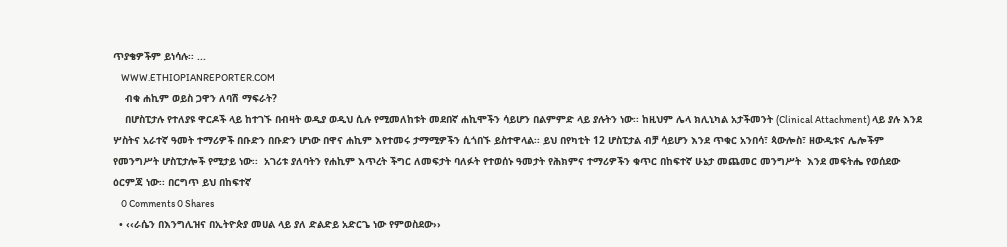ጥያቄዎችም ይነሳሉ፡፡ ...
    WWW.ETHIOPIANREPORTER.COM
    ብቁ ሐኪም ወይስ ጋዋን ለባሽ ማፍራት?
    በሆስፒታሉ የተለያዩ ዋርዶች ላይ ከተገኙ በብዛት ወዲያ ወዲህ ሲሉ የሚመለከቱት መደበኛ ሐኪሞችን ሳይሆን በልምምድ ላይ ያሉትን ነው፡፡ ከዚህም ሌላ ክሊኒካል አታችመንት (Clinical Attachment) ላይ ያሉ እንደ ሦስትና አራተኛ ዓመት ተማሪዎች በቡድን በቡድን ሆነው በዋና ሐኪም እየተመሩ ታማሚዎችን ሲጎበኙ ይስተዋላል፡፡ ይህ በየካቲት 12 ሆስፒታል ብቻ ሳይሆን እንደ ጥቁር አንበሳ፣ ጳውሎስ፣ ዘውዲቱና ሌሎችም የመንግሥት ሆስፒታሎች የሚታይ ነው፡፡  አገሪቱ ያለባትን የሐኪም እጥረት ችግር ለመፍታት ባለፉት የተወሰኑ ዓመታት የሕክምና ተማሪዎችን ቁጥር በከፍተኛ ሁኔታ መጨመር መንግሥት  እንደ መፍትሔ የወሰደው ዕርምጃ ነው፡፡ በርግጥ ይህ በከፍተኛ
    0 Comments 0 Shares
  • ‹‹ራሴን በእንግሊዝና በኢትዮጵያ መሀል ላይ ያለ ድልድይ አድርጌ ነው የምወስደው››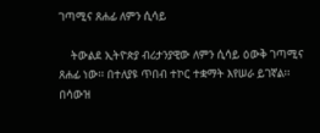ገጣሚና ጸሐፊ ለምን ሲሳይ

    ትውልደ ኢትዮጵያ ብሪታንያዊው ለምን ሲሳይ ዕውቅ ገጣሚና ጸሐፊ ነው፡፡ በተለያዩ ጥበብ ተኮር ተቋማት እየሠራ ይገኛል፡፡ በሳውዝ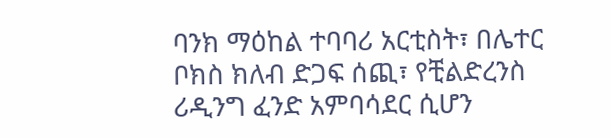ባንክ ማዕከል ተባባሪ አርቲስት፣ በሌተር ቦክስ ክለብ ድጋፍ ሰጪ፣ የቺልድረንስ ሪዲንግ ፈንድ አምባሳደር ሲሆን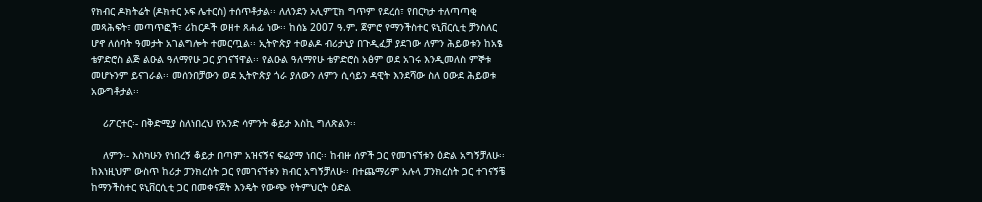የክብር ዶክትሬት (ዶክተር ኦፍ ሌተርስ) ተሰጥቶታል፡፡ ለለንደን ኦሊምፒክ ግጥም የደረሰ፣ የበርካታ ተለጣጣቂ መጻሕፍት፣ መጣጥፎች፣ ሪከርዶች ወዘተ ጸሐፊ ነው፡፡ ከሰኔ 2007 ዓ.ም. ጀምሮ የማንችስተር ዩኒቨርሲቲ ቻንስለር ሆኖ ለሰባት ዓመታት አገልግሎት ተመርጧል፡፡ ኢትዮጵያ ተወልዶ ብሪታኒያ በጉዲፈቻ ያደገው ለምን ሕይወቱን ከአፄ ቴዎድሮስ ልጅ ልዑል ዓለማየሁ ጋር ያገናኘዋል፡፡ የልዑል ዓለማየሁ ቴዎድሮስ አፅም ወደ አገሩ እንዲመለስ ምኞቱ መሆኑንም ይናገራል፡፡ መሰንበቻውን ወደ ኢትዮጵያ ጎራ ያለውን ለምን ሲሳይን ዳዊት እንደሻው ስለ ዐውደ ሕይወቱ አውግቶታል፡፡

    ሪፖርተር፡- በቅድሚያ ስለነበረህ የአንድ ሳምንት ቆይታ እስኪ ግለጽልን፡፡

    ለምን፡- እስካሁን የነበረኝ ቆይታ በጣም አዝናኝና ፍሬያማ ነበር፡፡ ከብዙ ሰዎች ጋር የመገናኘቱን ዕድል አግኝቻለሁ፡፡ ከእነዚህም ውስጥ ከሪታ ፓንክረስት ጋር የመገናኘቱን ክብር አግኝቻለሁ፡፡ በተጨማሪም አሉላ ፓንክረስት ጋር ተገናኝቼ ከማንችስተር ዩኒቨርሲቲ ጋር በመቀናጀት እንዴት የውጭ የትምህርት ዕድል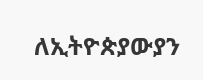ለኢትዮጵያውያን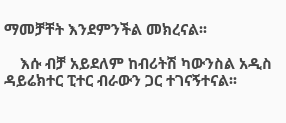ማመቻቸት እንደምንችል መክረናል፡፡

    እሱ ብቻ አይደለም ከብሪትሽ ካውንስል አዲስ ዳይሬክተር ፒተር ብራውን ጋር ተገናኝተናል፡፡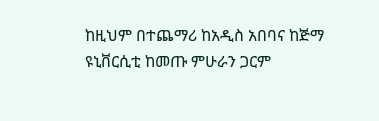ከዚህም በተጨማሪ ከአዲስ አበባና ከጅማ ዩኒቨርሲቲ ከመጡ ምሁራን ጋርም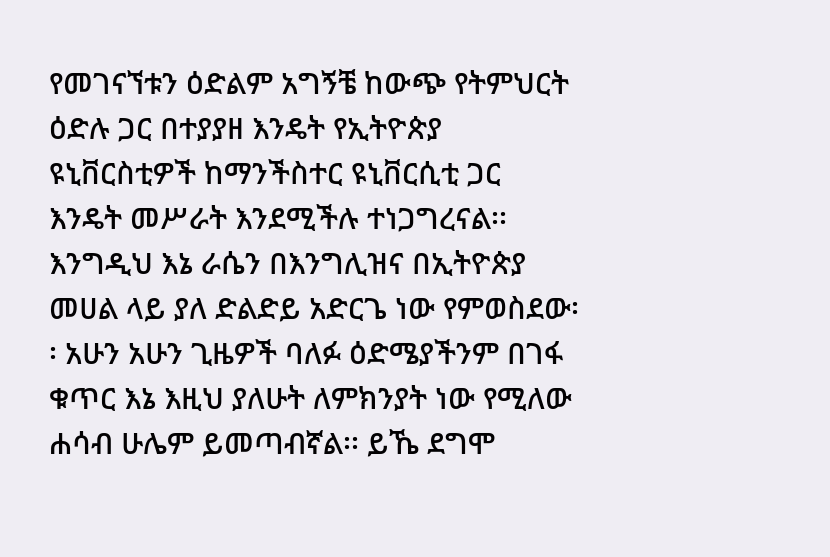የመገናኘቱን ዕድልም አግኝቼ ከውጭ የትምህርት ዕድሉ ጋር በተያያዘ እንዴት የኢትዮጵያ ዩኒቨርስቲዎች ከማንችስተር ዩኒቨርሲቲ ጋር እንዴት መሥራት እንደሚችሉ ተነጋግረናል፡፡ እንግዲህ እኔ ራሴን በእንግሊዝና በኢትዮጵያ መሀል ላይ ያለ ድልድይ አድርጌ ነው የምወስደው፡፡ አሁን አሁን ጊዜዎች ባለፉ ዕድሜያችንም በገፋ ቁጥር እኔ እዚህ ያለሁት ለምክንያት ነው የሚለው ሐሳብ ሁሌም ይመጣብኛል፡፡ ይኼ ደግሞ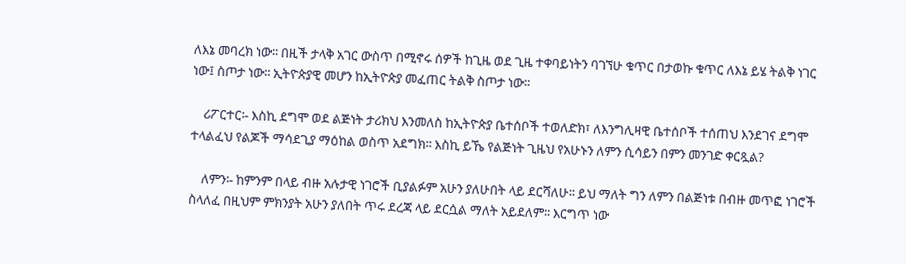ለእኔ መባረክ ነው፡፡ በዚች ታላቅ አገር ውስጥ በሚኖሩ ሰዎች ከጊዜ ወደ ጊዜ ተቀባይነትን ባገኘሁ ቁጥር በታወኩ ቁጥር ለእኔ ይሄ ትልቅ ነገር ነው፤ ስጦታ ነው፡፡ ኢትዮጵያዊ መሆን ከኢትዮጵያ መፈጠር ትልቅ ስጦታ ነው፡፡

    ሪፖርተር፡- እስኪ ደግሞ ወደ ልጅነት ታሪክህ እንመለስ ከኢትዮጵያ ቤተሰቦች ተወለድክ፣ ለእንግሊዛዊ ቤተሰቦች ተሰጠህ እንደገና ደግሞ ተላልፈህ የልጆች ማሳደጊያ ማዕከል ወስጥ አደግክ፡፡ እስኪ ይኼ የልጅነት ጊዜህ የአሁኑን ለምን ሲሳይን በምን መንገድ ቀርጿል?

    ለምን፡- ከምንም በላይ ብዙ አሉታዊ ነገሮች ቢያልፉም አሁን ያለሁበት ላይ ደርሻለሁ፡፡ ይህ ማለት ግን ለምን በልጅነቱ በብዙ መጥፎ ነገሮች ስላለፈ በዚህም ምክንያት አሁን ያለበት ጥሩ ደረጃ ላይ ደርሷል ማለት አይደለም፡፡ እርግጥ ነው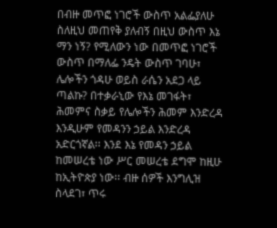በብዙ መጥፎ ነገሮች ውስጥ አልፌያለሁ ስለዚህ መጠየቅ ያለብኝ በዚህ ውስጥ እኔ ማን ነኝ? የሚለውን ነው በመጥፎ ነገሮች ውስጥ በማለፌ ንዴት ውስጥ ገባሁ፣ ሌሎችን ጎዳሁ ወይስ ራሴን አደጋ ላይ ጣልኩ? በተቃራኒው የእኔ መገፋት፣ ሕመምና ስቃይ የሌሎችን ሕመም እንድረዳ እንዲሁም የመዳንን ኃይል እንድረዳ አድርጎኛል፡፡ እንደ እኔ የመዳን ኃይል ከመሠረቴ ነው ሥር መሠረቴ ደግሞ ከዚሁ ከኢትዮጵያ ነው፡፡ ብዙ ሰዎች እንግሊዝ ስላደገ፣ ጥሩ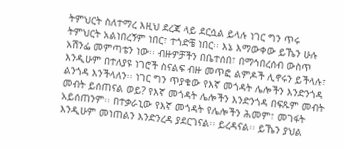ትምህርት ስለተማረ እዚህ ደረጃ ላይ ደርሷል ይላሉ ነገር ግን ጥሩ ትምህርት አልነበረኝም ነበር፣ ተጎድቼ ነበር፡፡ እኔ እማውቀው ይኼን ሁሉ አሽንፌ መምጣቴን ነው፡፡ ብዙዎቻችን በቤተሰበ፣ በማኅበረሰብ ውስጥ እንዲሁም በተለያዩ ነገሮች ስናልፍ ብዙ መጥፎ ልምዶች ሊኖሩን ይችላሉ፣ ልንጎዳ እንችላለን፡፡ ነገር ግን ጥያቄው የእኛ መጎዳት ሌሎችን እንድንጎዳ መብት ይሰጠናል ወይ? የእኛ መጎዳት ሌሎችን እንድንጎዳ በፍጹም መብት አይሰጠንም፡፡ በተቃራኒው የእኛ መጎዳት የሌሎችን ሕመም፣ መገፋት እንዲሁም መነጠልን እንድንረዳ ያደርገናል፡፡ ይረዳናል፡፡ ይኼን ያህል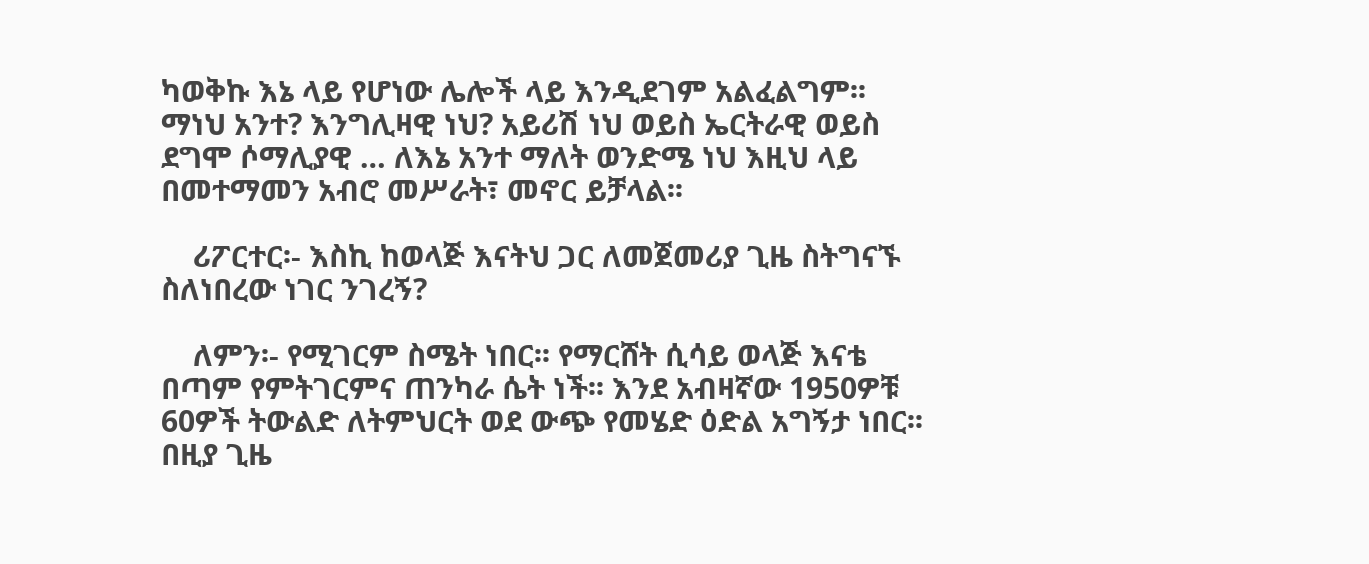ካወቅኩ እኔ ላይ የሆነው ሌሎች ላይ እንዲደገም አልፈልግም፡፡ ማነህ አንተ? እንግሊዛዊ ነህ? አይሪሽ ነህ ወይስ ኤርትራዊ ወይስ ደግሞ ሶማሊያዊ … ለእኔ አንተ ማለት ወንድሜ ነህ እዚህ ላይ በመተማመን አብሮ መሥራት፣ መኖር ይቻላል፡፡

    ሪፖርተር፡- እስኪ ከወላጅ እናትህ ጋር ለመጀመሪያ ጊዜ ስትግናኙ ስለነበረው ነገር ንገረኝ?

    ለምን፡- የሚገርም ስሜት ነበር፡፡ የማርሸት ሲሳይ ወላጅ እናቴ በጣም የምትገርምና ጠንካራ ሴት ነች፡፡ እንደ አብዛኛው 1950ዎቹ 60ዎች ትውልድ ለትምህርት ወደ ውጭ የመሄድ ዕድል አግኝታ ነበር፡፡ በዚያ ጊዜ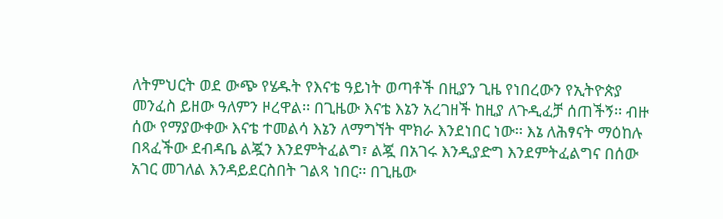ለትምህርት ወደ ውጭ የሄዱት የእናቴ ዓይነት ወጣቶች በዚያን ጊዜ የነበረውን የኢትዮጵያ መንፈስ ይዘው ዓለምን ዞረዋል፡፡ በጊዜው እናቴ እኔን አረገዘች ከዚያ ለጉዲፈቻ ሰጠችኝ፡፡ ብዙ ሰው የማያውቀው እናቴ ተመልሳ እኔን ለማግኘት ሞክራ እንደነበር ነው፡፡ እኔ ለሕፃናት ማዕከሉ በጻፈችው ደብዳቤ ልጇን እንደምትፈልግ፣ ልጇ በአገሩ እንዲያድግ እንደምትፈልግና በሰው አገር መገለል እንዳይደርስበት ገልጻ ነበር፡፡ በጊዜው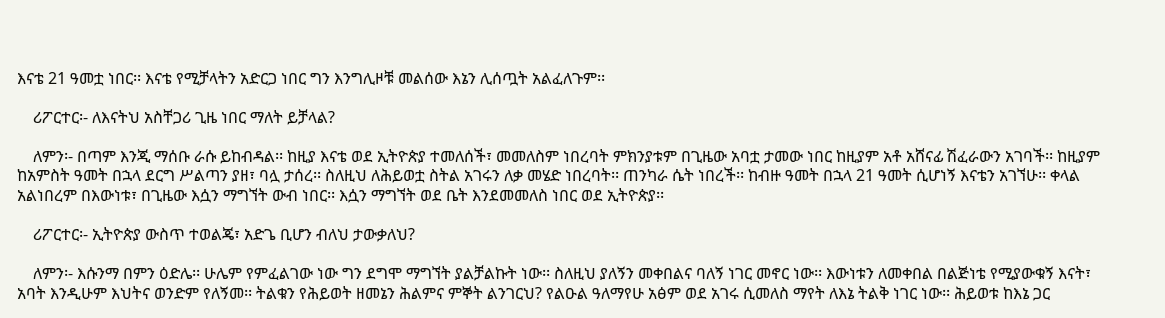እናቴ 21 ዓመቷ ነበር፡፡ እናቴ የሚቻላትን አድርጋ ነበር ግን እንግሊዞቹ መልሰው እኔን ሊሰጧት አልፈለጉም፡፡

    ሪፖርተር፡- ለእናትህ አስቸጋሪ ጊዜ ነበር ማለት ይቻላል?

    ለምን፡- በጣም እንጂ ማሰቡ ራሱ ይከብዳል፡፡ ከዚያ እናቴ ወደ ኢትዮጵያ ተመለሰች፣ መመለስም ነበረባት ምክንያቱም በጊዜው አባቷ ታመው ነበር ከዚያም አቶ አሸናፊ ሽፈራውን አገባች፡፡ ከዚያም ከአምስት ዓመት በኋላ ደርግ ሥልጣን ያዘ፣ ባሏ ታሰረ፡፡ ስለዚህ ለሕይወቷ ስትል አገሩን ለቃ መሄድ ነበረባት፡፡ ጠንካራ ሴት ነበረች፡፡ ከብዙ ዓመት በኋላ 21 ዓመት ሲሆነኝ እናቴን አገኘሁ፡፡ ቀላል አልነበረም በእውነቱ፣ በጊዜው እሷን ማግኘት ውብ ነበር፡፡ እሷን ማግኘት ወደ ቤት እንደመመለስ ነበር ወደ ኢትዮጵያ፡፡

    ሪፖርተር፡- ኢትዮጵያ ውስጥ ተወልጄ፣ አድጌ ቢሆን ብለህ ታውቃለህ?

    ለምን፡- እሱንማ በምን ዕድሌ፡፡ ሁሌም የምፈልገው ነው ግን ደግሞ ማግኘት ያልቻልኩት ነው፡፡ ስለዚህ ያለኝን መቀበልና ባለኝ ነገር መኖር ነው፡፡ እውነቱን ለመቀበል በልጅነቴ የሚያውቁኝ እናት፣ አባት እንዲሁም እህትና ወንድም የለኝመ፡፡ ትልቁን የሕይወት ዘመኔን ሕልምና ምኞት ልንገርህ? የልዑል ዓለማየሁ አፅም ወደ አገሩ ሲመለስ ማየት ለእኔ ትልቅ ነገር ነው፡፡ ሕይወቱ ከእኔ ጋር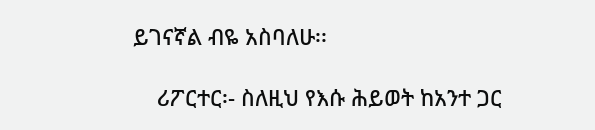ይገናኛል ብዬ አስባለሁ፡፡

    ሪፖርተር፡- ስለዚህ የእሱ ሕይወት ከአንተ ጋር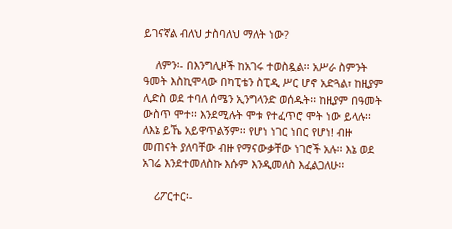ይገናኛል ብለህ ታስባለህ ማለት ነው?

    ለምን፡- በእንግሊዞች ከአገሩ ተወስዷል፡፡ አሥራ ስምንት ዓመት እስኪሞላው በካፒቴን ስፒዲ ሥር ሆኖ አድጓል፣ ከዚያም ሊድስ ወደ ተባለ ሰሜን ኢንግላንድ ወሰዱት፡፡ ከዚያም በዓመት ውስጥ ሞተ፡፡ እንደሚሉት ሞቱ የተፈጥሮ ሞት ነው ይላሉ፡፡ ለእኔ ይኼ አይዋጥልኝም፡፡ የሆነ ነገር ነበር የሆነ! ብዙ መጠናት ያለባቸው ብዙ የማናውቃቸው ነገሮች አሉ፡፡ እኔ ወደ አገሬ እንደተመለስኩ እሱም እንዲመለስ እፈልጋለሁ፡፡

    ሪፖርተር፡-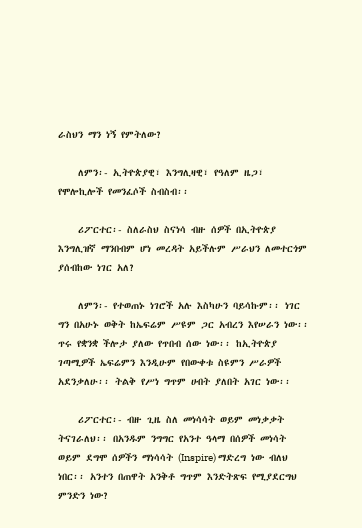ራስህን ማን ነኝ የምትለው?

    ለምን፡- ኢትዮጵያዊ፣ እንግሊዛዊ፣ የዓለም ዜጋ፣ የሞሎኪሎች የመንፈሶች ስብስብ፡፡

    ሪፖርተር፡- ስለራስህ ስናነሳ ብዙ ሰዎች በኢትዮጵያ እንግሊዝኛ ማንበብም ሆነ መረዳት አይችሉም ሥራህን ለመተርጎም ያሰብከው ነገር አለ?

    ለምን፡- የተወጠኑ ነገሮች አሉ እስካሁን ባይሳኩም፡፡ ነገር ግን በአሁኑ ወቅት ከኤፍሬም ሥዩም ጋር አብረን እየሠራን ነው፡፡ ጥሩ የቋንቋ ችሎታ ያለው የጥበብ ሰው ነው፡፡ ከኢትዮጵያ ገጣሚዎች ኤፍሬምን እንዲሁም የበውቀቱ ስዩምን ሥራዎች አደንቃለሁ፡፡ ትልቅ የሥነ ግጥም ሀብት ያለበት አገር ነው፡፡

    ሪፖርተር፡- ብዙ ጊዜ ስለ መነሳሳት ወይም መነቃቃት ትናገራለህ፡፡ በአንዱም ንግግር የአንተ ዓላማ በሰዎች መነሳት ወይም ደግሞ ሰዎችን ማነሳሳት (Inspire) ማድረግ ነው ብለህ ነበር፡፡ አንተን በጠዋት አንቅቶ ግጥም እንድትጽፍ የሚያደርግህ ምንድን ነው?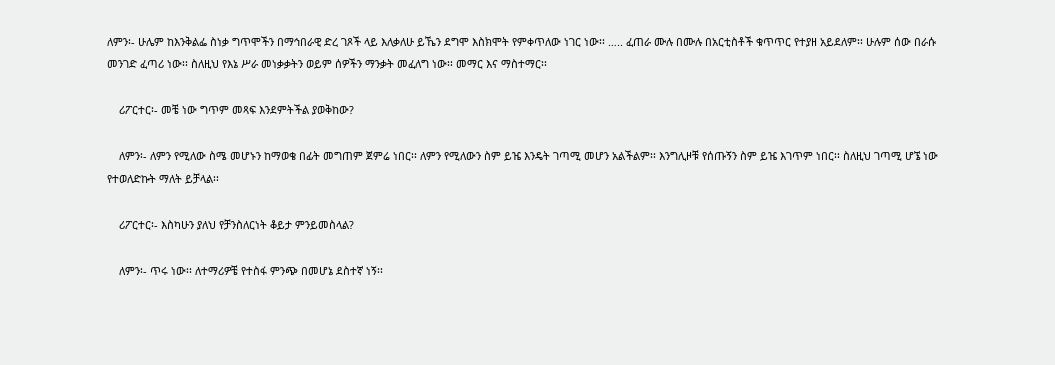ለምን፡- ሁሌም ከእንቅልፌ ስነቃ ግጥሞችን በማኅበራዊ ድረ ገጾች ላይ እለቃለሁ ይኼን ደግሞ እስክሞት የምቀጥለው ነገር ነው፡፡ ….. ፈጠራ ሙሉ በሙሉ በአርቲስቶች ቁጥጥር የተያዘ አይደለም፡፡ ሁሉም ሰው በራሱ መንገድ ፈጣሪ ነው፡፡ ስለዚህ የእኔ ሥራ መነቃቃትን ወይም ሰዎችን ማንቃት መፈለግ ነው፡፡ መማር እና ማስተማር፡፡

    ሪፖርተር፡- መቼ ነው ግጥም መጻፍ እንደምትችል ያወቅከው?

    ለምን፡- ለምን የሚለው ስሜ መሆኑን ከማወቄ በፊት መግጠም ጀምሬ ነበር፡፡ ለምን የሚለውን ስም ይዤ እንዴት ገጣሚ መሆን አልችልም፡፡ እንግሊዞቹ የሰጡኝን ስም ይዤ እገጥም ነበር፡፡ ስለዚህ ገጣሚ ሆኜ ነው የተወለድኩት ማለት ይቻላል፡፡

    ሪፖርተር፡- እስካሁን ያለህ የቻንስለርነት ቆይታ ምንይመስላል?

    ለምን፡- ጥሩ ነው፡፡ ለተማሪዎቼ የተስፋ ምንጭ በመሆኔ ደስተኛ ነኝ፡፡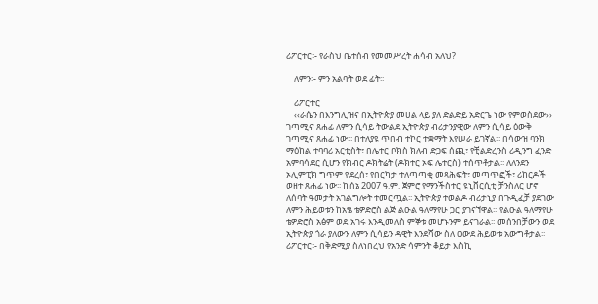ሪፖርተር፡- የራስህ ቤተሰብ የመመሥረት ሐሳብ አለህ?

    ለምን፡- ምን አልባት ወደ ፊት፡፡

    ሪፖርተር
    ‹‹ራሴን በእንግሊዝና በኢትዮጵያ መሀል ላይ ያለ ድልድይ አድርጌ ነው የምወስደው›› ገጣሚና ጸሐፊ ለምን ሲሳይ ትውልደ ኢትዮጵያ ብሪታንያዊው ለምን ሲሳይ ዕውቅ ገጣሚና ጸሐፊ ነው፡፡ በተለያዩ ጥበብ ተኮር ተቋማት እየሠራ ይገኛል፡፡ በሳውዝ ባንክ ማዕከል ተባባሪ አርቲስት፣ በሌተር ቦክስ ክለብ ድጋፍ ሰጪ፣ የቺልድረንስ ሪዲንግ ፈንድ አምባሳደር ሲሆን የክብር ዶክትሬት (ዶክተር ኦፍ ሌተርስ) ተሰጥቶታል፡፡ ለለንደን ኦሊምፒክ ግጥም የደረሰ፣ የበርካታ ተለጣጣቂ መጻሕፍት፣ መጣጥፎች፣ ሪከርዶች ወዘተ ጸሐፊ ነው፡፡ ከሰኔ 2007 ዓ.ም. ጀምሮ የማንችስተር ዩኒቨርሲቲ ቻንስለር ሆኖ ለሰባት ዓመታት አገልግሎት ተመርጧል፡፡ ኢትዮጵያ ተወልዶ ብሪታኒያ በጉዲፈቻ ያደገው ለምን ሕይወቱን ከአፄ ቴዎድሮስ ልጅ ልዑል ዓለማየሁ ጋር ያገናኘዋል፡፡ የልዑል ዓለማየሁ ቴዎድሮስ አፅም ወደ አገሩ እንዲመለስ ምኞቱ መሆኑንም ይናገራል፡፡ መሰንበቻውን ወደ ኢትዮጵያ ጎራ ያለውን ለምን ሲሳይን ዳዊት እንደሻው ስለ ዐውደ ሕይወቱ አውግቶታል፡፡ ሪፖርተር፡- በቅድሚያ ስለነበረህ የአንድ ሳምንት ቆይታ እስኪ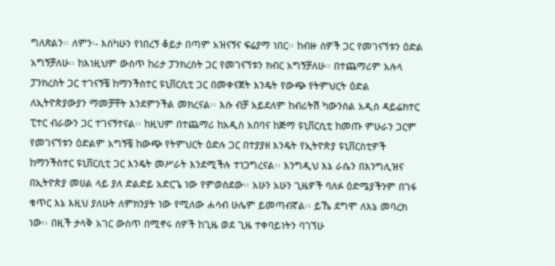ግለጽልን፡፡ ለምን፡- እስካሁን የነበረኝ ቆይታ በጣም አዝናኝና ፍሬያማ ነበር፡፡ ከብዙ ሰዎች ጋር የመገናኘቱን ዕድል አግኝቻለሁ፡፡ ከእነዚህም ውስጥ ከሪታ ፓንክረስት ጋር የመገናኘቱን ክብር አግኝቻለሁ፡፡ በተጨማሪም አሉላ ፓንክረስት ጋር ተገናኝቼ ከማንችስተር ዩኒቨርሲቲ ጋር በመቀናጀት እንዴት የውጭ የትምህርት ዕድል ለኢትዮጵያውያን ማመቻቸት እንደምንችል መክረናል፡፡ እሱ ብቻ አይደለም ከብሪትሽ ካውንስል አዲስ ዳይሬክተር ፒተር ብራውን ጋር ተገናኝተናል፡፡ ከዚህም በተጨማሪ ከአዲስ አበባና ከጅማ ዩኒቨርሲቲ ከመጡ ምሁራን ጋርም የመገናኘቱን ዕድልም አግኝቼ ከውጭ የትምህርት ዕድሉ ጋር በተያያዘ እንዴት የኢትዮጵያ ዩኒቨርስቲዎች ከማንችስተር ዩኒቨርሲቲ ጋር እንዴት መሥራት እንደሚችሉ ተነጋግረናል፡፡ እንግዲህ እኔ ራሴን በእንግሊዝና በኢትዮጵያ መሀል ላይ ያለ ድልድይ አድርጌ ነው የምወስደው፡፡ አሁን አሁን ጊዜዎች ባለፉ ዕድሜያችንም በገፋ ቁጥር እኔ እዚህ ያለሁት ለምክንያት ነው የሚለው ሐሳብ ሁሌም ይመጣብኛል፡፡ ይኼ ደግሞ ለእኔ መባረክ ነው፡፡ በዚች ታላቅ አገር ውስጥ በሚኖሩ ሰዎች ከጊዜ ወደ ጊዜ ተቀባይነትን ባገኘሁ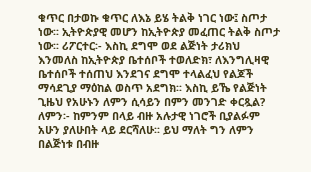ቁጥር በታወኩ ቁጥር ለእኔ ይሄ ትልቅ ነገር ነው፤ ስጦታ ነው፡፡ ኢትዮጵያዊ መሆን ከኢትዮጵያ መፈጠር ትልቅ ስጦታ ነው፡፡ ሪፖርተር፡- እስኪ ደግሞ ወደ ልጅነት ታሪክህ እንመለስ ከኢትዮጵያ ቤተሰቦች ተወለድክ፣ ለእንግሊዛዊ ቤተሰቦች ተሰጠህ እንደገና ደግሞ ተላልፈህ የልጆች ማሳደጊያ ማዕከል ወስጥ አደግክ፡፡ እስኪ ይኼ የልጅነት ጊዜህ የአሁኑን ለምን ሲሳይን በምን መንገድ ቀርጿል? ለምን፡- ከምንም በላይ ብዙ አሉታዊ ነገሮች ቢያልፉም አሁን ያለሁበት ላይ ደርሻለሁ፡፡ ይህ ማለት ግን ለምን በልጅነቱ በብዙ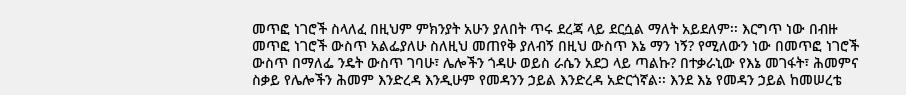መጥፎ ነገሮች ስላለፈ በዚህም ምክንያት አሁን ያለበት ጥሩ ደረጃ ላይ ደርሷል ማለት አይደለም፡፡ እርግጥ ነው በብዙ መጥፎ ነገሮች ውስጥ አልፌያለሁ ስለዚህ መጠየቅ ያለብኝ በዚህ ውስጥ እኔ ማን ነኝ? የሚለውን ነው በመጥፎ ነገሮች ውስጥ በማለፌ ንዴት ውስጥ ገባሁ፣ ሌሎችን ጎዳሁ ወይስ ራሴን አደጋ ላይ ጣልኩ? በተቃራኒው የእኔ መገፋት፣ ሕመምና ስቃይ የሌሎችን ሕመም እንድረዳ እንዲሁም የመዳንን ኃይል እንድረዳ አድርጎኛል፡፡ እንደ እኔ የመዳን ኃይል ከመሠረቴ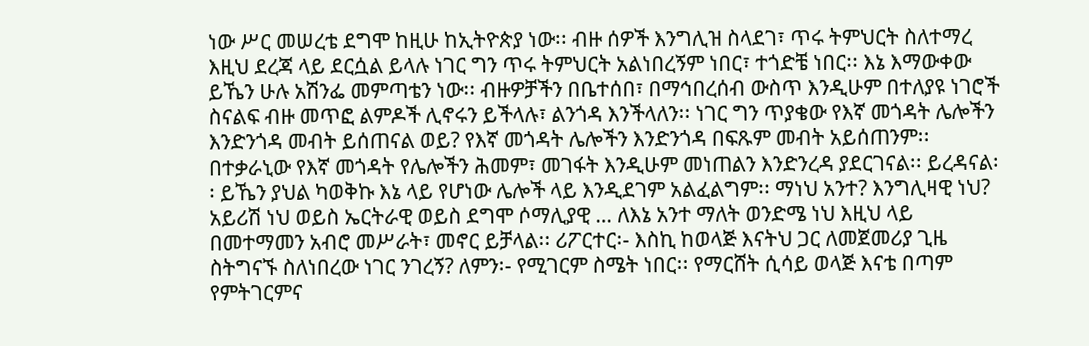ነው ሥር መሠረቴ ደግሞ ከዚሁ ከኢትዮጵያ ነው፡፡ ብዙ ሰዎች እንግሊዝ ስላደገ፣ ጥሩ ትምህርት ስለተማረ እዚህ ደረጃ ላይ ደርሷል ይላሉ ነገር ግን ጥሩ ትምህርት አልነበረኝም ነበር፣ ተጎድቼ ነበር፡፡ እኔ እማውቀው ይኼን ሁሉ አሽንፌ መምጣቴን ነው፡፡ ብዙዎቻችን በቤተሰበ፣ በማኅበረሰብ ውስጥ እንዲሁም በተለያዩ ነገሮች ስናልፍ ብዙ መጥፎ ልምዶች ሊኖሩን ይችላሉ፣ ልንጎዳ እንችላለን፡፡ ነገር ግን ጥያቄው የእኛ መጎዳት ሌሎችን እንድንጎዳ መብት ይሰጠናል ወይ? የእኛ መጎዳት ሌሎችን እንድንጎዳ በፍጹም መብት አይሰጠንም፡፡ በተቃራኒው የእኛ መጎዳት የሌሎችን ሕመም፣ መገፋት እንዲሁም መነጠልን እንድንረዳ ያደርገናል፡፡ ይረዳናል፡፡ ይኼን ያህል ካወቅኩ እኔ ላይ የሆነው ሌሎች ላይ እንዲደገም አልፈልግም፡፡ ማነህ አንተ? እንግሊዛዊ ነህ? አይሪሽ ነህ ወይስ ኤርትራዊ ወይስ ደግሞ ሶማሊያዊ … ለእኔ አንተ ማለት ወንድሜ ነህ እዚህ ላይ በመተማመን አብሮ መሥራት፣ መኖር ይቻላል፡፡ ሪፖርተር፡- እስኪ ከወላጅ እናትህ ጋር ለመጀመሪያ ጊዜ ስትግናኙ ስለነበረው ነገር ንገረኝ? ለምን፡- የሚገርም ስሜት ነበር፡፡ የማርሸት ሲሳይ ወላጅ እናቴ በጣም የምትገርምና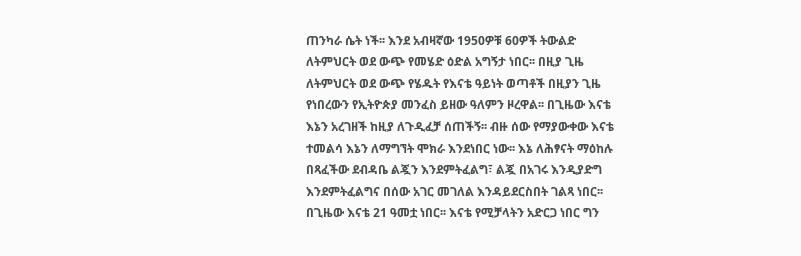ጠንካራ ሴት ነች፡፡ እንደ አብዛኛው 1950ዎቹ 60ዎች ትውልድ ለትምህርት ወደ ውጭ የመሄድ ዕድል አግኝታ ነበር፡፡ በዚያ ጊዜ ለትምህርት ወደ ውጭ የሄዱት የእናቴ ዓይነት ወጣቶች በዚያን ጊዜ የነበረውን የኢትዮጵያ መንፈስ ይዘው ዓለምን ዞረዋል፡፡ በጊዜው እናቴ እኔን አረገዘች ከዚያ ለጉዲፈቻ ሰጠችኝ፡፡ ብዙ ሰው የማያውቀው እናቴ ተመልሳ እኔን ለማግኘት ሞክራ እንደነበር ነው፡፡ እኔ ለሕፃናት ማዕከሉ በጻፈችው ደብዳቤ ልጇን እንደምትፈልግ፣ ልጇ በአገሩ እንዲያድግ እንደምትፈልግና በሰው አገር መገለል እንዳይደርስበት ገልጻ ነበር፡፡ በጊዜው እናቴ 21 ዓመቷ ነበር፡፡ እናቴ የሚቻላትን አድርጋ ነበር ግን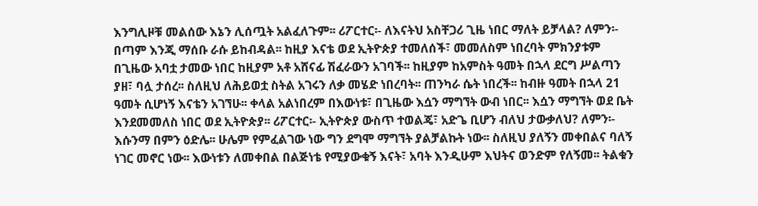እንግሊዞቹ መልሰው እኔን ሊሰጧት አልፈለጉም፡፡ ሪፖርተር፡- ለእናትህ አስቸጋሪ ጊዜ ነበር ማለት ይቻላል? ለምን፡- በጣም እንጂ ማሰቡ ራሱ ይከብዳል፡፡ ከዚያ እናቴ ወደ ኢትዮጵያ ተመለሰች፣ መመለስም ነበረባት ምክንያቱም በጊዜው አባቷ ታመው ነበር ከዚያም አቶ አሸናፊ ሽፈራውን አገባች፡፡ ከዚያም ከአምስት ዓመት በኋላ ደርግ ሥልጣን ያዘ፣ ባሏ ታሰረ፡፡ ስለዚህ ለሕይወቷ ስትል አገሩን ለቃ መሄድ ነበረባት፡፡ ጠንካራ ሴት ነበረች፡፡ ከብዙ ዓመት በኋላ 21 ዓመት ሲሆነኝ እናቴን አገኘሁ፡፡ ቀላል አልነበረም በእውነቱ፣ በጊዜው እሷን ማግኘት ውብ ነበር፡፡ እሷን ማግኘት ወደ ቤት እንደመመለስ ነበር ወደ ኢትዮጵያ፡፡ ሪፖርተር፡- ኢትዮጵያ ውስጥ ተወልጄ፣ አድጌ ቢሆን ብለህ ታውቃለህ? ለምን፡- እሱንማ በምን ዕድሌ፡፡ ሁሌም የምፈልገው ነው ግን ደግሞ ማግኘት ያልቻልኩት ነው፡፡ ስለዚህ ያለኝን መቀበልና ባለኝ ነገር መኖር ነው፡፡ እውነቱን ለመቀበል በልጅነቴ የሚያውቁኝ እናት፣ አባት እንዲሁም እህትና ወንድም የለኝመ፡፡ ትልቁን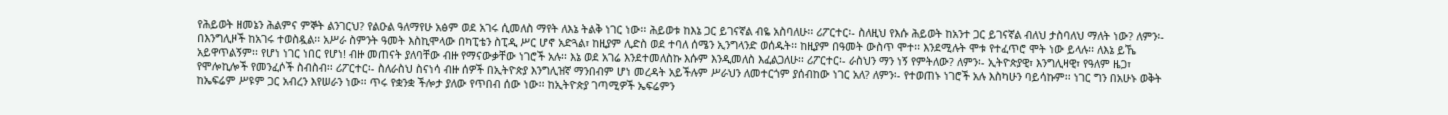የሕይወት ዘመኔን ሕልምና ምኞት ልንገርህ? የልዑል ዓለማየሁ አፅም ወደ አገሩ ሲመለስ ማየት ለእኔ ትልቅ ነገር ነው፡፡ ሕይወቱ ከእኔ ጋር ይገናኛል ብዬ አስባለሁ፡፡ ሪፖርተር፡- ስለዚህ የእሱ ሕይወት ከአንተ ጋር ይገናኛል ብለህ ታስባለህ ማለት ነው? ለምን፡- በእንግሊዞች ከአገሩ ተወስዷል፡፡ አሥራ ስምንት ዓመት እስኪሞላው በካፒቴን ስፒዲ ሥር ሆኖ አድጓል፣ ከዚያም ሊድስ ወደ ተባለ ሰሜን ኢንግላንድ ወሰዱት፡፡ ከዚያም በዓመት ውስጥ ሞተ፡፡ እንደሚሉት ሞቱ የተፈጥሮ ሞት ነው ይላሉ፡፡ ለእኔ ይኼ አይዋጥልኝም፡፡ የሆነ ነገር ነበር የሆነ! ብዙ መጠናት ያለባቸው ብዙ የማናውቃቸው ነገሮች አሉ፡፡ እኔ ወደ አገሬ እንደተመለስኩ እሱም እንዲመለስ እፈልጋለሁ፡፡ ሪፖርተር፡- ራስህን ማን ነኝ የምትለው? ለምን፡- ኢትዮጵያዊ፣ እንግሊዛዊ፣ የዓለም ዜጋ፣ የሞሎኪሎች የመንፈሶች ስብስብ፡፡ ሪፖርተር፡- ስለራስህ ስናነሳ ብዙ ሰዎች በኢትዮጵያ እንግሊዝኛ ማንበብም ሆነ መረዳት አይችሉም ሥራህን ለመተርጎም ያሰብከው ነገር አለ? ለምን፡- የተወጠኑ ነገሮች አሉ እስካሁን ባይሳኩም፡፡ ነገር ግን በአሁኑ ወቅት ከኤፍሬም ሥዩም ጋር አብረን እየሠራን ነው፡፡ ጥሩ የቋንቋ ችሎታ ያለው የጥበብ ሰው ነው፡፡ ከኢትዮጵያ ገጣሚዎች ኤፍሬምን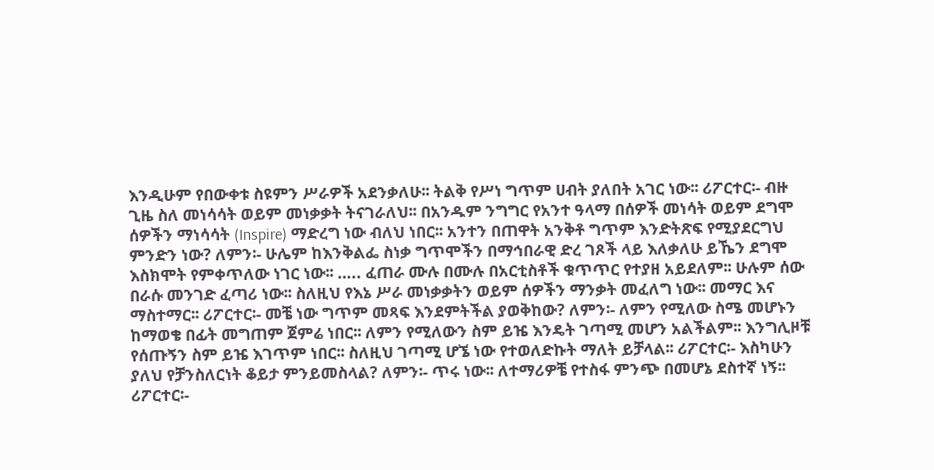እንዲሁም የበውቀቱ ስዩምን ሥራዎች አደንቃለሁ፡፡ ትልቅ የሥነ ግጥም ሀብት ያለበት አገር ነው፡፡ ሪፖርተር፡- ብዙ ጊዜ ስለ መነሳሳት ወይም መነቃቃት ትናገራለህ፡፡ በአንዱም ንግግር የአንተ ዓላማ በሰዎች መነሳት ወይም ደግሞ ሰዎችን ማነሳሳት (Inspire) ማድረግ ነው ብለህ ነበር፡፡ አንተን በጠዋት አንቅቶ ግጥም እንድትጽፍ የሚያደርግህ ምንድን ነው? ለምን፡- ሁሌም ከእንቅልፌ ስነቃ ግጥሞችን በማኅበራዊ ድረ ገጾች ላይ እለቃለሁ ይኼን ደግሞ እስክሞት የምቀጥለው ነገር ነው፡፡ ….. ፈጠራ ሙሉ በሙሉ በአርቲስቶች ቁጥጥር የተያዘ አይደለም፡፡ ሁሉም ሰው በራሱ መንገድ ፈጣሪ ነው፡፡ ስለዚህ የእኔ ሥራ መነቃቃትን ወይም ሰዎችን ማንቃት መፈለግ ነው፡፡ መማር እና ማስተማር፡፡ ሪፖርተር፡- መቼ ነው ግጥም መጻፍ እንደምትችል ያወቅከው? ለምን፡- ለምን የሚለው ስሜ መሆኑን ከማወቄ በፊት መግጠም ጀምሬ ነበር፡፡ ለምን የሚለውን ስም ይዤ እንዴት ገጣሚ መሆን አልችልም፡፡ እንግሊዞቹ የሰጡኝን ስም ይዤ እገጥም ነበር፡፡ ስለዚህ ገጣሚ ሆኜ ነው የተወለድኩት ማለት ይቻላል፡፡ ሪፖርተር፡- እስካሁን ያለህ የቻንስለርነት ቆይታ ምንይመስላል? ለምን፡- ጥሩ ነው፡፡ ለተማሪዎቼ የተስፋ ምንጭ በመሆኔ ደስተኛ ነኝ፡፡ ሪፖርተር፡-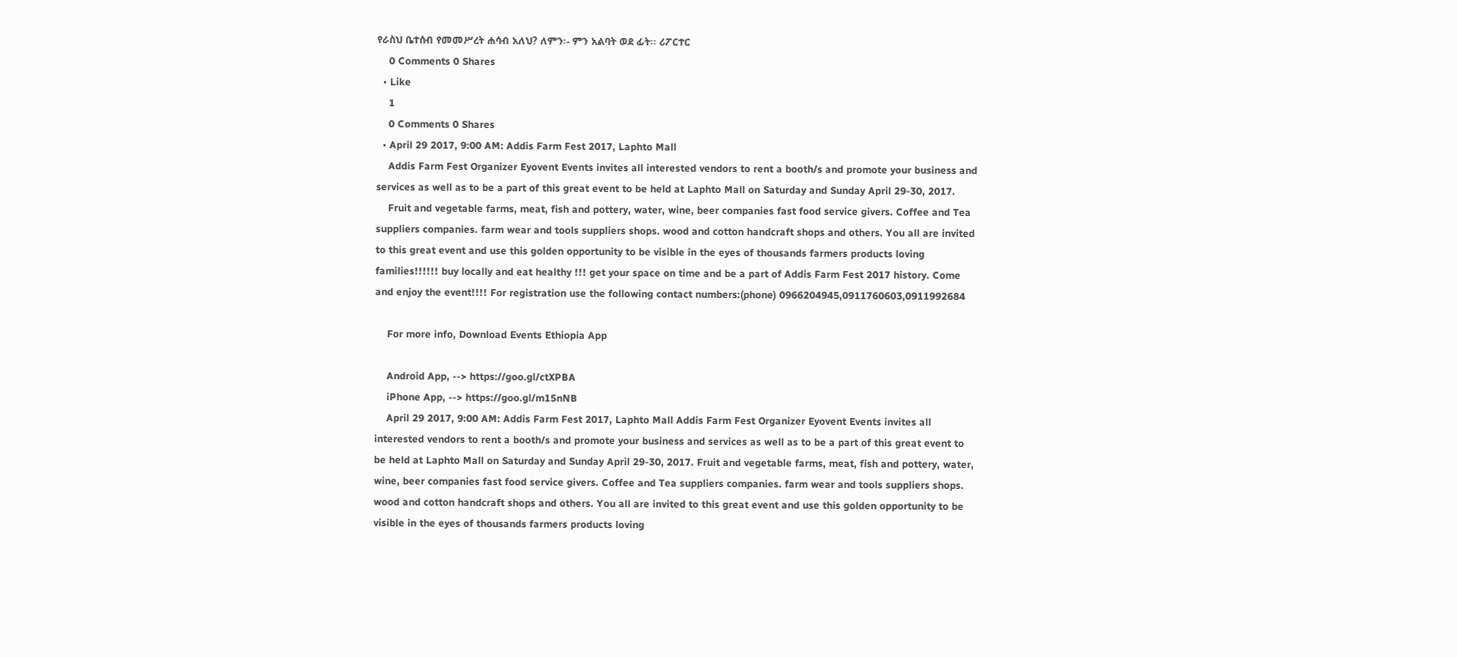የራስህ ቤተሰብ የመመሥረት ሐሳብ አለህ? ለምን፡- ምን አልባት ወደ ፊት፡፡ ሪፖርተር
    0 Comments 0 Shares
  • Like
    1
    0 Comments 0 Shares
  • April 29 2017, 9:00 AM: Addis Farm Fest 2017, Laphto Mall
    Addis Farm Fest Organizer Eyovent Events invites all interested vendors to rent a booth/s and promote your business and services as well as to be a part of this great event to be held at Laphto Mall on Saturday and Sunday April 29-30, 2017.
    Fruit and vegetable farms, meat, fish and pottery, water, wine, beer companies fast food service givers. Coffee and Tea suppliers companies. farm wear and tools suppliers shops. wood and cotton handcraft shops and others. You all are invited to this great event and use this golden opportunity to be visible in the eyes of thousands farmers products loving families!!!!!! buy locally and eat healthy !!! get your space on time and be a part of Addis Farm Fest 2017 history. Come and enjoy the event!!!! For registration use the following contact numbers:(phone) 0966204945,0911760603,0911992684

    For more info, Download Events Ethiopia App

    Android App, --> https://goo.gl/ctXPBA
    iPhone App, --> https://goo.gl/m15nNB
    April 29 2017, 9:00 AM: Addis Farm Fest 2017, Laphto Mall Addis Farm Fest Organizer Eyovent Events invites all interested vendors to rent a booth/s and promote your business and services as well as to be a part of this great event to be held at Laphto Mall on Saturday and Sunday April 29-30, 2017. Fruit and vegetable farms, meat, fish and pottery, water, wine, beer companies fast food service givers. Coffee and Tea suppliers companies. farm wear and tools suppliers shops. wood and cotton handcraft shops and others. You all are invited to this great event and use this golden opportunity to be visible in the eyes of thousands farmers products loving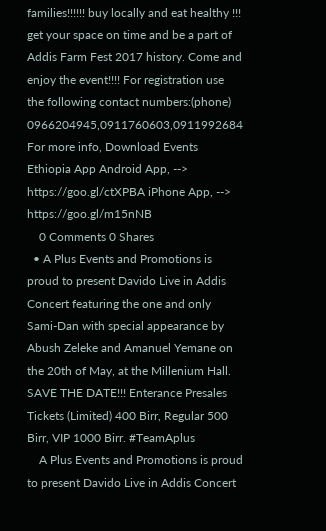families!!!!!! buy locally and eat healthy !!! get your space on time and be a part of Addis Farm Fest 2017 history. Come and enjoy the event!!!! For registration use the following contact numbers:(phone) 0966204945,0911760603,0911992684 For more info, Download Events Ethiopia App Android App, --> https://goo.gl/ctXPBA iPhone App, --> https://goo.gl/m15nNB
    0 Comments 0 Shares
  • A Plus Events and Promotions is proud to present Davido Live in Addis Concert featuring the one and only Sami-Dan with special appearance by Abush Zeleke and Amanuel Yemane on the 20th of May, at the Millenium Hall. SAVE THE DATE!!! Enterance Presales Tickets (Limited) 400 Birr, Regular 500 Birr, VIP 1000 Birr. #TeamAplus
    A Plus Events and Promotions is proud to present Davido Live in Addis Concert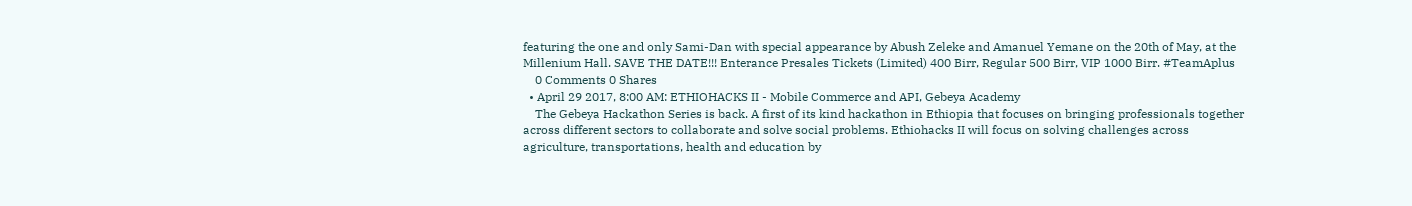featuring the one and only Sami-Dan with special appearance by Abush Zeleke and Amanuel Yemane on the 20th of May, at the Millenium Hall. SAVE THE DATE!!! Enterance Presales Tickets (Limited) 400 Birr, Regular 500 Birr, VIP 1000 Birr. #TeamAplus
    0 Comments 0 Shares
  • April 29 2017, 8:00 AM: ETHIOHACKS II - Mobile Commerce and API, Gebeya Academy
    The Gebeya Hackathon Series is back. A first of its kind hackathon in Ethiopia that focuses on bringing professionals together across different sectors to collaborate and solve social problems. Ethiohacks II will focus on solving challenges across agriculture, transportations, health and education by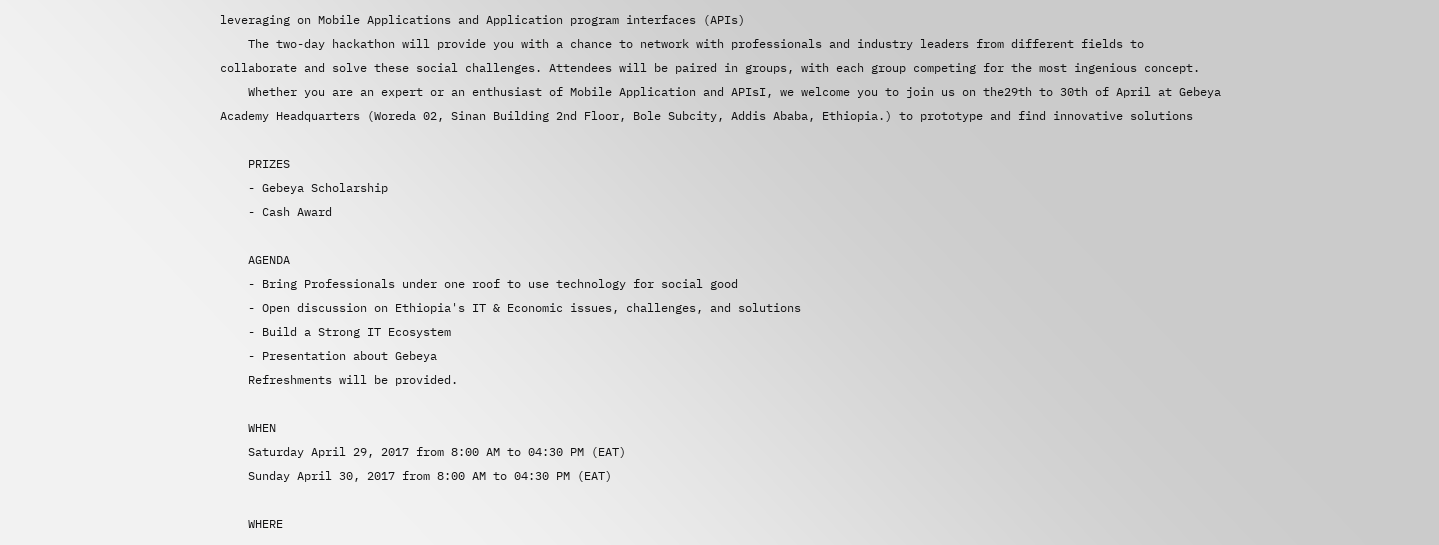leveraging on Mobile Applications and Application program interfaces (APIs)
    The two-day hackathon will provide you with a chance to network with professionals and industry leaders from different fields to collaborate and solve these social challenges. Attendees will be paired in groups, with each group competing for the most ingenious concept.
    Whether you are an expert or an enthusiast of Mobile Application and APIsI, we welcome you to join us on the29th to 30th of April at Gebeya Academy Headquarters (Woreda 02, Sinan Building 2nd Floor, Bole Subcity, Addis Ababa, Ethiopia.) to prototype and find innovative solutions

    PRIZES
    - Gebeya Scholarship
    - Cash Award

    AGENDA
    - Bring Professionals under one roof to use technology for social good
    - Open discussion on Ethiopia's IT & Economic issues, challenges, and solutions
    - Build a Strong IT Ecosystem
    - Presentation about Gebeya
    Refreshments will be provided.

    WHEN
    Saturday April 29, 2017 from 8:00 AM to 04:30 PM (EAT)
    Sunday April 30, 2017 from 8:00 AM to 04:30 PM (EAT)

    WHERE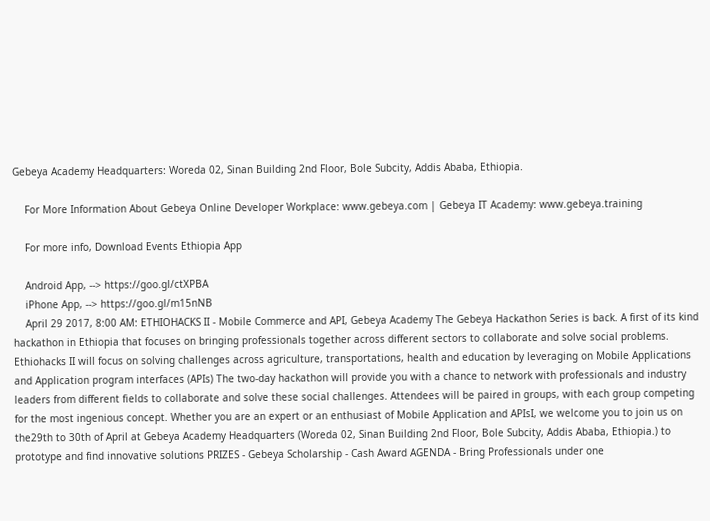Gebeya Academy Headquarters: Woreda 02, Sinan Building 2nd Floor, Bole Subcity, Addis Ababa, Ethiopia.

    For More Information About Gebeya Online Developer Workplace: www.gebeya.com | Gebeya IT Academy: www.gebeya.training

    For more info, Download Events Ethiopia App

    Android App, --> https://goo.gl/ctXPBA
    iPhone App, --> https://goo.gl/m15nNB
    April 29 2017, 8:00 AM: ETHIOHACKS II - Mobile Commerce and API, Gebeya Academy The Gebeya Hackathon Series is back. A first of its kind hackathon in Ethiopia that focuses on bringing professionals together across different sectors to collaborate and solve social problems. Ethiohacks II will focus on solving challenges across agriculture, transportations, health and education by leveraging on Mobile Applications and Application program interfaces (APIs) The two-day hackathon will provide you with a chance to network with professionals and industry leaders from different fields to collaborate and solve these social challenges. Attendees will be paired in groups, with each group competing for the most ingenious concept. Whether you are an expert or an enthusiast of Mobile Application and APIsI, we welcome you to join us on the29th to 30th of April at Gebeya Academy Headquarters (Woreda 02, Sinan Building 2nd Floor, Bole Subcity, Addis Ababa, Ethiopia.) to prototype and find innovative solutions PRIZES - Gebeya Scholarship - Cash Award AGENDA - Bring Professionals under one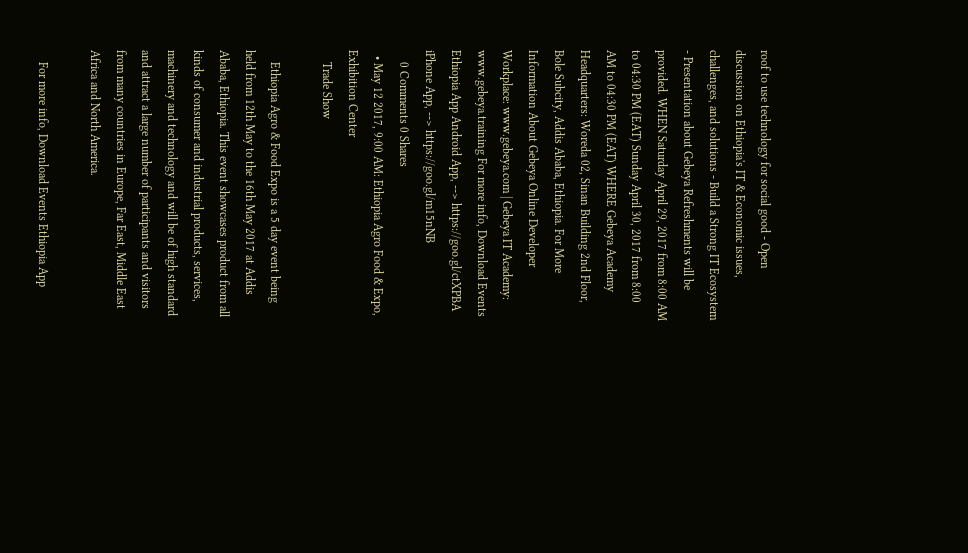roof to use technology for social good - Open discussion on Ethiopia's IT & Economic issues, challenges, and solutions - Build a Strong IT Ecosystem - Presentation about Gebeya Refreshments will be provided. WHEN Saturday April 29, 2017 from 8:00 AM to 04:30 PM (EAT) Sunday April 30, 2017 from 8:00 AM to 04:30 PM (EAT) WHERE Gebeya Academy Headquarters: Woreda 02, Sinan Building 2nd Floor, Bole Subcity, Addis Ababa, Ethiopia. For More Information About Gebeya Online Developer Workplace: www.gebeya.com | Gebeya IT Academy: www.gebeya.training For more info, Download Events Ethiopia App Android App, --> https://goo.gl/ctXPBA iPhone App, --> https://goo.gl/m15nNB
    0 Comments 0 Shares
  • May 12 2017, 9:00 AM: Ethiopia Agro Food & Expo, Exhibition Center
    Trade Show

    Ethiopia Agro & Food Expo is a 5 day event being held from 12th May to the 16th May 2017 at Addis Ababa, Ethiopia. This event showcases product from all kinds of consumer and industrial products, services, machinery and technology and will be of high standard and attract a large number of participants and visitors from many countries in Europe, Far East, Middle East Africa and North America.

    For more info, Download Events Ethiopia App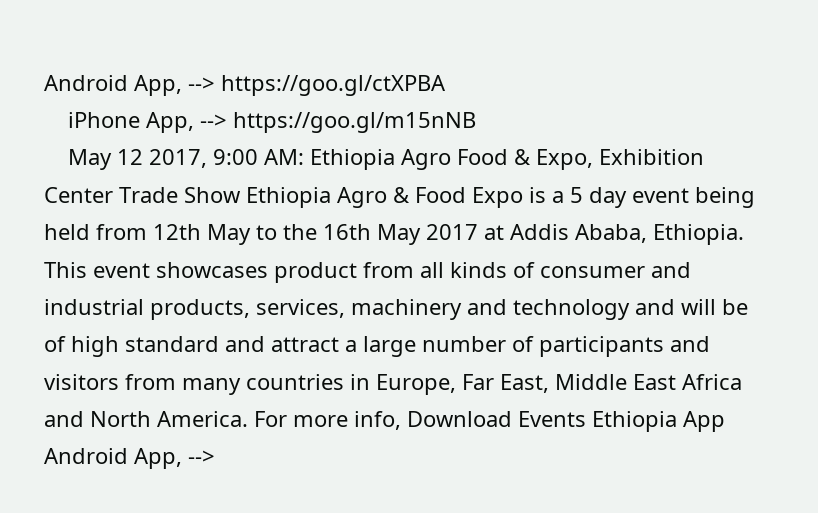Android App, --> https://goo.gl/ctXPBA
    iPhone App, --> https://goo.gl/m15nNB
    May 12 2017, 9:00 AM: Ethiopia Agro Food & Expo, Exhibition Center Trade Show Ethiopia Agro & Food Expo is a 5 day event being held from 12th May to the 16th May 2017 at Addis Ababa, Ethiopia. This event showcases product from all kinds of consumer and industrial products, services, machinery and technology and will be of high standard and attract a large number of participants and visitors from many countries in Europe, Far East, Middle East Africa and North America. For more info, Download Events Ethiopia App Android App, -->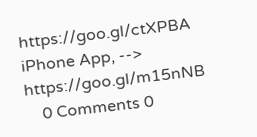https://goo.gl/ctXPBA iPhone App, --> https://goo.gl/m15nNB
    0 Comments 0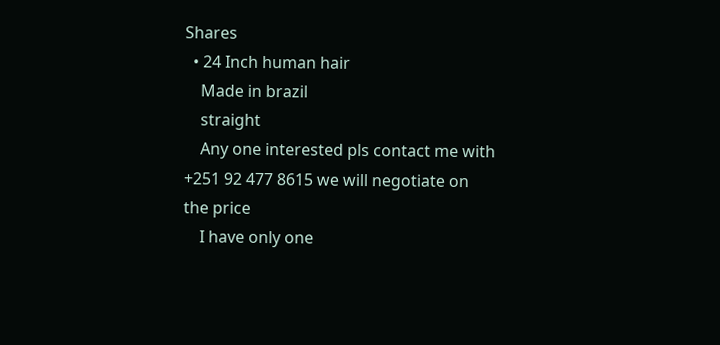Shares
  • 24 Inch human hair
    Made in brazil
    straight
    Any one interested pls contact me with +251 92 477 8615 we will negotiate on the price
    I have only one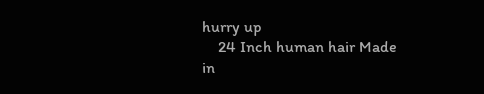hurry up
    24 Inch human hair Made in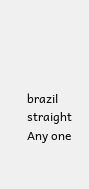brazil straight Any one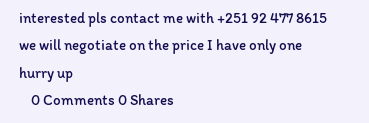interested pls contact me with +251 92 477 8615 we will negotiate on the price I have only one hurry up
    0 Comments 0 Shares